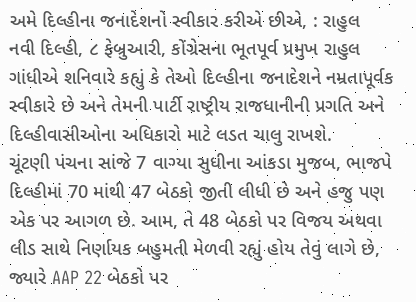અમે દિલ્હીના જનાદેશનો સ્વીકાર કરીએ છીએ, : રાહુલ
નવી દિલ્હી, ૮ ફેબ્રુઆરી, કોંગ્રેસના ભૂતપૂર્વ પ્રમુખ રાહુલ ગાંધીએ શનિવારે કહ્યું કે તેઓ દિલ્હીના જનાદેશને નમ્રતાપૂર્વક સ્વીકારે છે અને તેમની પાર્ટી રાષ્ટ્રીય રાજધાનીની પ્રગતિ અને દિલ્હીવાસીઓના અધિકારો માટે લડત ચાલુ રાખશે.
ચૂંટણી પંચના સાંજે 7 વાગ્યા સુધીના આંકડા મુજબ, ભાજપે દિલ્હીમાં 70 માંથી 47 બેઠકો જીતી લીધી છે અને હજુ પણ એક પર આગળ છે. આમ, તે 48 બેઠકો પર વિજય અથવા લીડ સાથે નિર્ણાયક બહુમતી મેળવી રહ્યું હોય તેવું લાગે છે, જ્યારે AAP 22 બેઠકો પર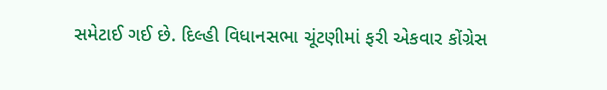સમેટાઈ ગઈ છે. દિલ્હી વિધાનસભા ચૂંટણીમાં ફરી એકવાર કોંગ્રેસ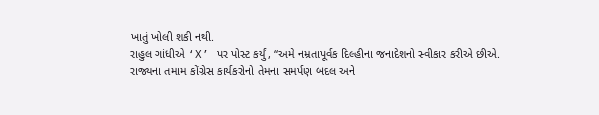ખાતું ખોલી શકી નથી.
રાહુલ ગાંધીએ ‘X’ પર પોસ્ટ કર્યું, “અમે નમ્રતાપૂર્વક દિલ્હીના જનાદેશનો સ્વીકાર કરીએ છીએ. રાજ્યના તમામ કોંગ્રેસ કાર્યકરોનો તેમના સમર્પણ બદલ અને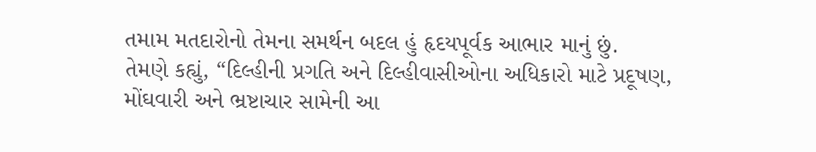તમામ મતદારોનો તેમના સમર્થન બદલ હું હૃદયપૂર્વક આભાર માનું છું.
તેમણે કહ્યું, “દિલ્હીની પ્રગતિ અને દિલ્હીવાસીઓના અધિકારો માટે પ્રદૂષણ, મોંઘવારી અને ભ્રષ્ટાચાર સામેની આ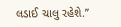લડાઈ ચાલુ રહેશે.”